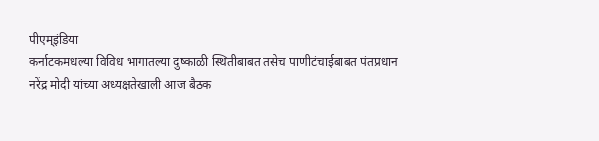पीएम्इंडिया
कर्नाटकमधल्या विविध भागातल्या दुष्काळी स्थितीबाबत तसेच पाणीटंचाईबाबत पंतप्रधान नरेंद्र मोदी यांच्या अध्यक्षतेखाली आज बैठक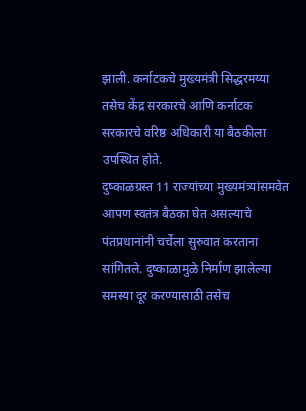झाली. कर्नाटकचे मुख्यमंत्री सिद्धरमय्या तसेच केंद्र सरकारचे आणि कर्नाटक सरकारचे वरिष्ठ अधिकारी या बैठकीला उपस्थित होते.
दुष्काळग्रस्त 11 राज्यांच्या मुख्यमंत्र्यांसमवेत आपण स्वतंत्र बैठका घेत असल्याचे पंतप्रधानांनी चर्चेला सुरुवात करताना सांगितले. दुष्काळामुळे निर्माण झालेल्या समस्या दूर करण्यासाठी तसेच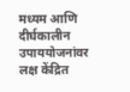मध्यम आणि दीर्घकालीन उपाययोजनांवर लक्ष केंद्रित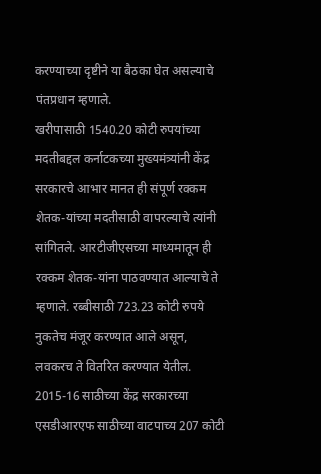करण्याच्या दृष्टीने या बैठका घेत असल्याचे पंतप्रधान म्हणाले.
खरीपासाठी 1540.20 कोटी रुपयांच्या मदतीबद्दल कर्नाटकच्या मुख्यमंत्र्यांनी केंद्र सरकारचे आभार मानत ही संपूर्ण रक्कम शेतक-यांच्या मदतीसाठी वापरल्याचे त्यांनी सांगितले. आरटीजीएसच्या माध्यमातून ही रक्कम शेतक-यांना पाठवण्यात आल्याचे ते म्हणाले. रब्बीसाठी 723.23 कोटी रुपये नुकतेच मंजूर करण्यात आले असून, लवकरच ते वितरित करण्यात येतील. 2015-16 साठीच्या केंद्र सरकारच्या एसडीआरएफ साठीच्या वाटपाच्य 207 कोटी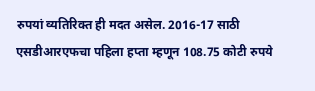रुपयां व्यतिरिक्त ही मदत असेल. 2016-17 साठी एसडीआरएफचा पहिला हप्ता म्हणून 108.75 कोटी रुपये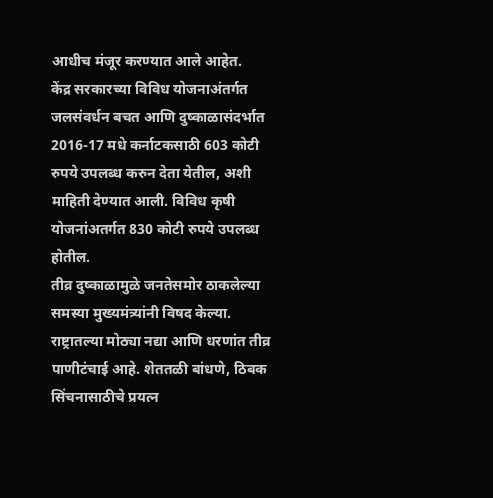आधीच मंजूर करण्यात आले आहेत.
केंद्र सरकारच्या विविध योजनाअंतर्गत जलसंवर्धन बचत आणि दुष्काळासंदर्भात 2016-17 मधे कर्नाटकसाठी 603 कोटी रुपये उपलब्ध करुन देता येतील, अशी माहिती देण्यात आली. विविध कृषी योजनांअतर्गत 830 कोटी रुपये उपलब्ध होतील.
तीव्र दुष्काळामुळे जनतेसमोर ठाकलेल्या समस्या मुख्यमंत्र्यांनी विषद केल्या. राष्ट्रातल्या मोठ्या नद्या आणि धरणांत तीव्र पाणीटंचाई आहे. शेततळी बांधणे, ठिबक सिंचनासाठीचे प्रयत्न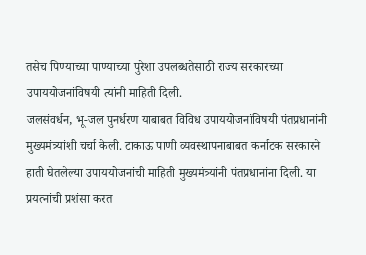तसेच पिण्याच्या पाण्याच्या पुरेशा उपलब्धतेसाठी राज्य सरकारच्या उपाययोजनांविषयी त्यांनी माहिती दिली.
जलसंवर्धन, भू-जल पुनर्धरण याबाबत विविध उपाययोजनांविषयी पंतप्रधानांनी मुख्यमंत्र्यांशी चर्चा केली. टाकाऊ पाणी व्यवस्थापनाबाबत कर्नाटक सरकारने हाती घेतलेल्या उपाययोजनांची माहिती मुख्यमंत्र्यांनी पंतप्रधानांना दिली. या प्रयत्नांची प्रशंसा करत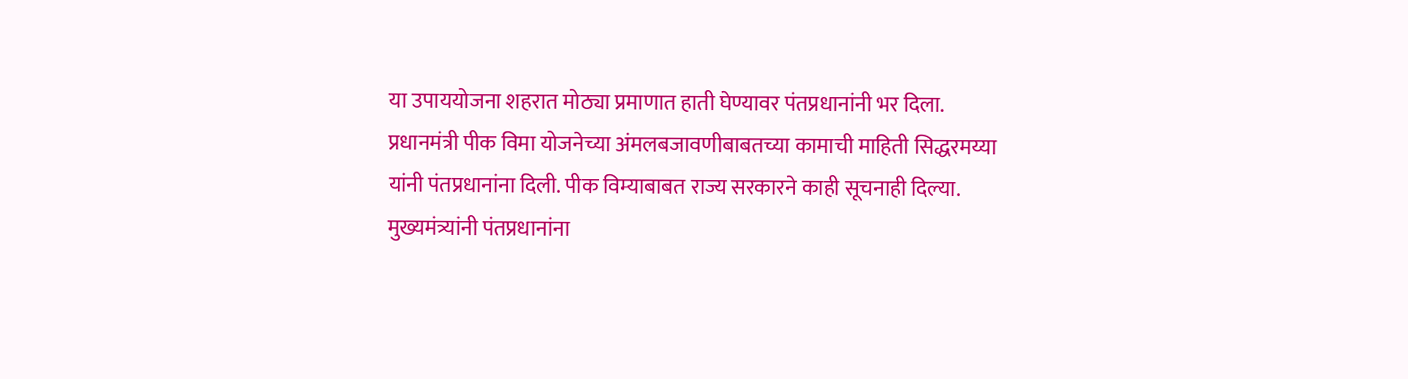या उपाययोजना शहरात मोठ्या प्रमाणात हाती घेण्यावर पंतप्रधानांनी भर दिला.
प्रधानमंत्री पीक विमा योजनेच्या अंमलबजावणीबाबतच्या कामाची माहिती सिद्धरमय्या यांनी पंतप्रधानांना दिली. पीक विम्याबाबत राज्य सरकारने काही सूचनाही दिल्या.
मुख्यमंत्र्यांनी पंतप्रधानांना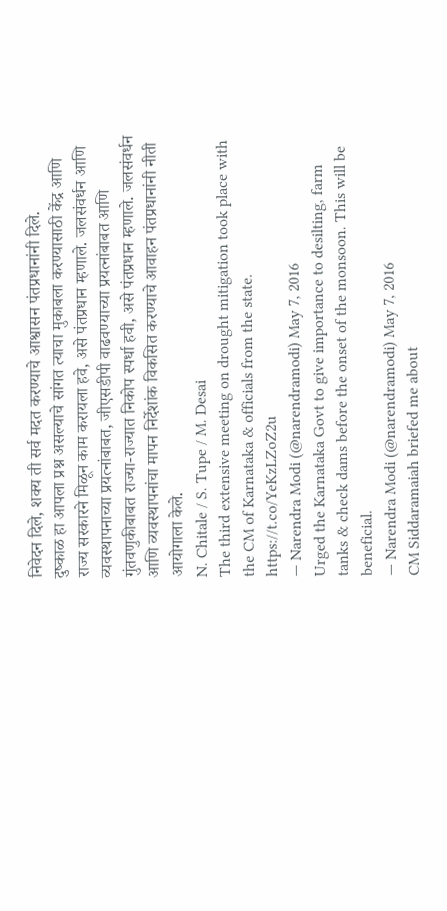निवेदन दिले, शक्य ती सर्व मदत करण्याचे आश्वासन पंतप्रधानांनी दिले.
दुष्काळ हा आपला प्रश्न असल्याचे सांगत त्याचा मुकाबला करण्यासाठी केंद्र आणि राज्य सरकारने मिळून काम करायला हवे, असे पंतप्रधान म्हणाले. जलसंवर्धन आणि व्यवस्थापनाच्या प्रयत्नांबाबत, जीएसडीपी वाढवण्याच्या प्रयत्नांबाबत आणि गुंतवणुकीबाबत राज्या-राज्यात निकोप स्पर्धा हवी, असे पंतप्रधान म्हणाले. जलसंवर्धन आणि व्यवस्थापनांचा मापन निर्देशांक विकसित करण्याचे आवाहन पंतप्रधानांनी नीती आयोगाला केले.
N. Chitale / S. Tupe / M. Desai
The third extensive meeting on drought mitigation took place with the CM of Karnataka & officials from the state. https://t.co/YeKzLZoZ2u
— Narendra Modi (@narendramodi) May 7, 2016
Urged the Karnataka Govt to give importance to desilting, farm tanks & check dams before the onset of the monsoon. This will be beneficial.
— Narendra Modi (@narendramodi) May 7, 2016
CM Siddaramaiah briefed me about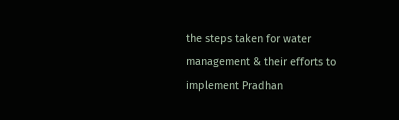the steps taken for water management & their efforts to implement Pradhan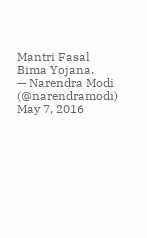Mantri Fasal Bima Yojana.
— Narendra Modi (@narendramodi) May 7, 2016